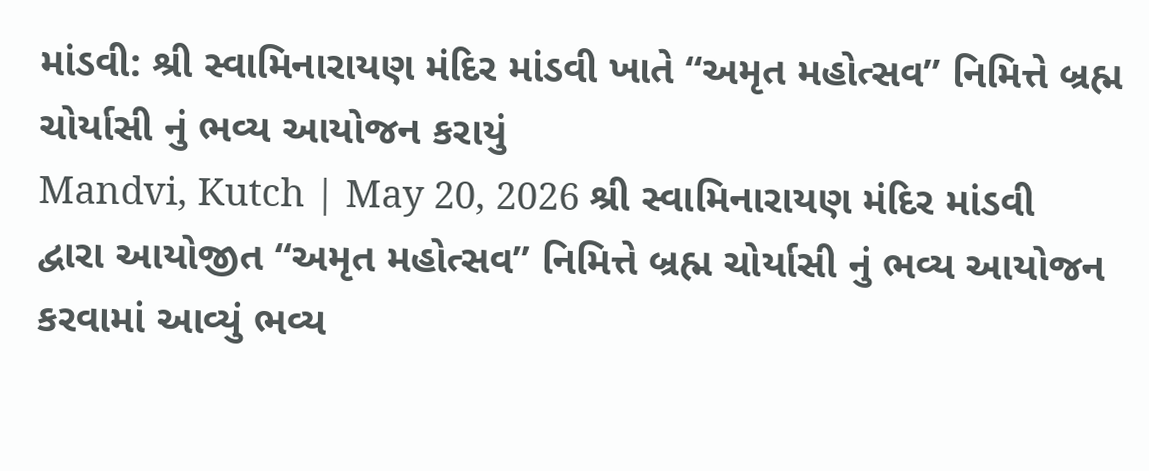માંડવી: શ્રી સ્વામિનારાયણ મંદિર માંડવી ખાતે “અમૃત મહોત્સવ” નિમિત્તે બ્રહ્મ ચોર્યાસી નું ભવ્ય આયોજન કરાયું
Mandvi, Kutch | May 20, 2026 શ્રી સ્વામિનારાયણ મંદિર માંડવી દ્વારા આયોજીત “અમૃત મહોત્સવ” નિમિત્તે બ્રહ્મ ચોર્યાસી નું ભવ્ય આયોજન કરવામાં આવ્યું ભવ્ય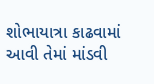શોભાયાત્રા કાઢવામાં આવી તેમાં માંડવી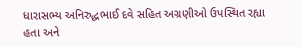ધારાસભ્ય અનિરુદ્ધભાઈ દવે સહિત અગ્રણીઓ ઉપસ્થિત રહ્યા હતા અને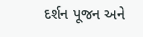દર્શન પૂજન અને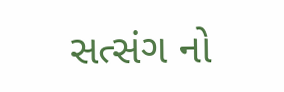સત્સંગ નો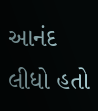આનંદ લીધો હતો